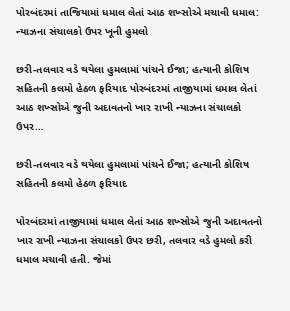પોરબંદરમાં તાજિયામાં ધમાલ લેતાં આઠ શખ્સોએ મચાવી ધમાલ: ન્યાઝના સંચાલકો ઉપર ખૂની હુમલો

છરી-તલવાર વડે થયેલા હુમલામાં પાંચને ઈજા; હત્યાની કોશિષ સહિતની કલમો હેઠળ ફરિયાદ પોરબંદરમાં તાજીયામાં ધમાલ લેતાં આઠ શખ્સોએ જુની અદાવતનો ખાર રાખી ન્યાઝના સંચાલકો ઉપર…

છરી-તલવાર વડે થયેલા હુમલામાં પાંચને ઈજા; હત્યાની કોશિષ સહિતની કલમો હેઠળ ફરિયાદ

પોરબંદરમાં તાજીયામાં ધમાલ લેતાં આઠ શખ્સોએ જુની અદાવતનો ખાર રાખી ન્યાઝના સંચાલકો ઉપર છરી, તલવાર વડે હુમલો કરી ધમાલ મચાવી હતી. જેમાં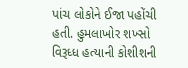પાંચ લોકોને ઈજા પહોંચી હતી. હુમલાખોર શખ્સો વિરૂધ્ધ હત્યાની કોશીશની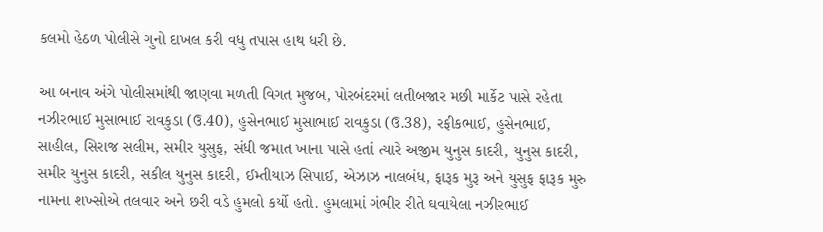કલમો હેઠળ પોલીસે ગુનો દાખલ કરી વધુ તપાસ હાથ ધરી છે.

આ બનાવ અંગે પોલીસમાંથી જાણવા મળતી વિગત મુજબ, પોરબંદરમાં લતીબજાર મછી માર્કેટ પાસે રહેતા નઝીરભાઈ મુસાભાઈ રાવકુડા (ઉ.40), હુસેનભાઈ મુસાભાઈ રાવકુડા (ઉ.38), રફીકભાઈ, હુસેનભાઈ, સાહીલ, સિરાજ સલીમ, સમીર યુસુફ, સંધી જમાત ખાના પાસે હતાં ત્યારે અજીમ યુનુસ કાદરી, યુનુસ કાદરી, સમીર યુનુસ કાદરી, સકીલ યુનુસ કાદરી, ઈમ્તીયાઝ સિપાઈ, એઝાઝ નાલબંધ, ફારૂક મુરૂ અને યુસુફ ફારૂક મુરુ નામના શખ્સોએ તલવાર અને છરી વડે હુમલો કર્યો હતો. હુમલામાં ગંભીર રીતે ઘવાયેલા નઝીરભાઈ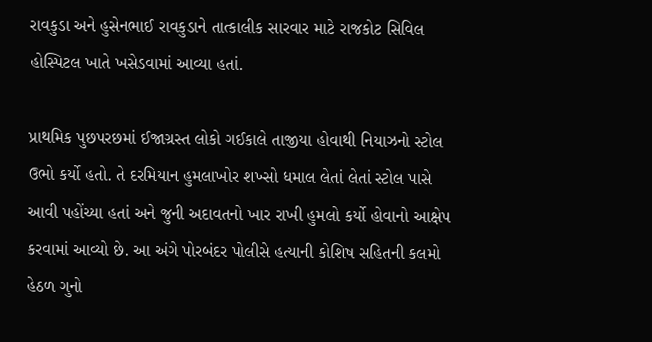રાવકુડા અને હુસેનભાઈ રાવકુડાને તાત્કાલીક સારવાર માટે રાજકોટ સિવિલ હોસ્પિટલ ખાતે ખસેડવામાં આવ્યા હતાં.

પ્રાથમિક પુછપરછમાં ઈજાગ્રસ્ત લોકો ગઈકાલે તાજીયા હોવાથી નિયાઝનો સ્ટોલ ઉભો કર્યો હતો. તે દરમિયાન હુમલાખોર શખ્સો ધમાલ લેતાં લેતાં સ્ટોલ પાસે આવી પહોંચ્યા હતાં અને જુની અદાવતનો ખાર રાખી હુમલો કર્યો હોવાનો આક્ષેપ કરવામાં આવ્યો છે. આ અંગે પોરબંદર પોલીસે હત્યાની કોશિષ સહિતની કલમો હેઠળ ગુનો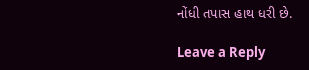નોંધી તપાસ હાથ ધરી છે.

Leave a Reply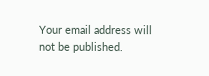Your email address will not be published.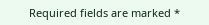Required fields are marked *